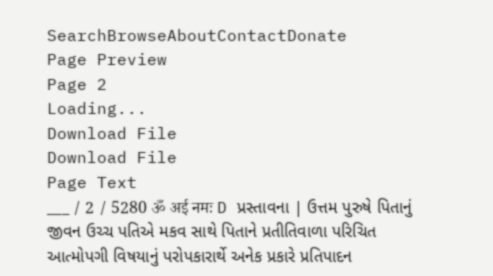SearchBrowseAboutContactDonate
Page Preview
Page 2
Loading...
Download File
Download File
Page Text
___ / 2 / 5280 ॐ अई नमः D પ્રસ્તાવના | ઉત્તમ પુરુષે પિતાનું જીવન ઉચ્ચ પતિએ મકવ સાથે પિતાને પ્રતીતિવાળા પરિચિત આત્મોપગી વિષયાનું પરોપકારાર્થે અનેક પ્રકારે પ્રતિપાદન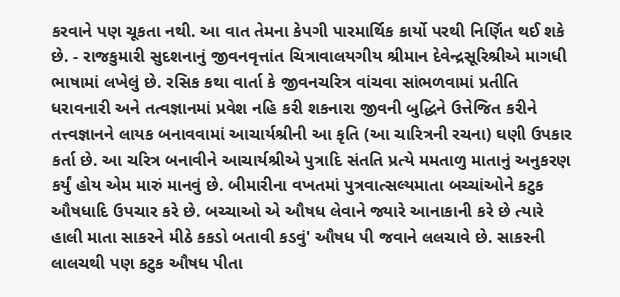કરવાને પણ ચૂકતા નથી. આ વાત તેમના કેપગી પારમાર્થિક કાર્યો પરથી નિર્ણિત થઈ શકે છે. - રાજકુમારી સુદશનાનું જીવનવૃત્તાંત ચિત્રાવાલયગીય શ્રીમાન દેવેન્દ્રસૂરિશ્રીએ માગધી ભાષામાં લખેલું છે. રસિક કથા વાર્તા કે જીવનચરિત્ર વાંચવા સાંભળવામાં પ્રતીતિ ધરાવનારી અને તત્વજ્ઞાનમાં પ્રવેશ નહિ કરી શકનારા જીવની બુદ્ધિને ઉત્તેજિત કરીને તત્ત્વજ્ઞાનને લાયક બનાવવામાં આચાર્યશ્રીની આ કૃતિ (આ ચારિત્રની રચના) ઘણી ઉપકાર કર્તા છે. આ ચરિત્ર બનાવીને આચાર્યશ્રીએ પુત્રાદિ સંતતિ પ્રત્યે મમતાળુ માતાનું અનુકરણ કર્યું હોય એમ મારું માનવું છે. બીમારીના વખતમાં પુત્રવાત્સલ્યમાતા બચ્ચાંઓને કટુક ઔષધાદિ ઉપચાર કરે છે. બચ્ચાઓ એ ઔષધ લેવાને જ્યારે આનાકાની કરે છે ત્યારે હાલી માતા સાકરને મીઠે કકડો બતાવી કડવું' ઔષધ પી જવાને લલચાવે છે. સાકરની લાલચથી પણ કટુક ઔષધ પીતા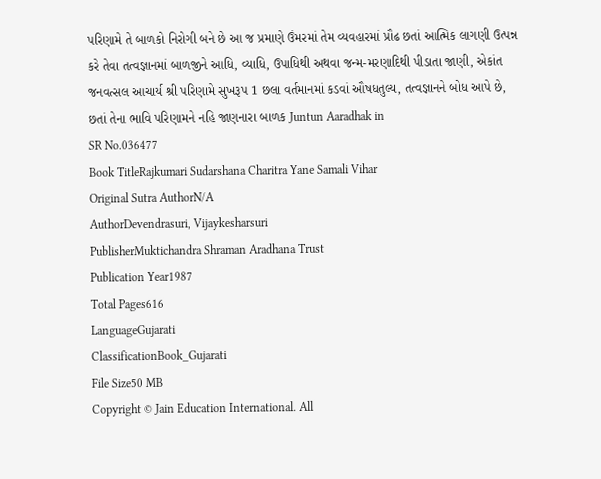પરિણામે તે બાળકો નિરોગી બને છે આ જ પ્રમાણે ઉંમરમાં તેમ વ્યવહારમાં પ્રૌઢ છતાં આત્મિક લાગણી ઉત્પન્ન કરે તેવા તત્વજ્ઞાનમાં બાળજીને આધિ, વ્યાધિ, ઉપાધિથી અથવા જન્મ-મરણાદિથી પીડાતા જાણી, એકાંત જનવત્સલ આચાર્ય શ્રી પરિણામે સુખરૂપ 1 છલા વર્તમાનમાં કડવાં ઔષધતુલ્ય, તત્વજ્ઞાનને બોધ આપે છે, છતાં તેના ભાવિ પરિણામને નહિ જાણનારા બાળક Juntun Aaradhak in
SR No.036477
Book TitleRajkumari Sudarshana Charitra Yane Samali Vihar
Original Sutra AuthorN/A
AuthorDevendrasuri, Vijaykesharsuri
PublisherMuktichandra Shraman Aradhana Trust
Publication Year1987
Total Pages616
LanguageGujarati
ClassificationBook_Gujarati
File Size50 MB
Copyright © Jain Education International. All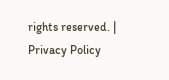rights reserved. | Privacy Policy